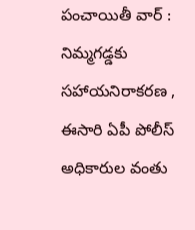పంచాయితీ వార్ : నిమ్మగడ్డకు సహాయనిరాకరణ , ఈసారి ఏపీ పోలీస్ అధికారుల వంతు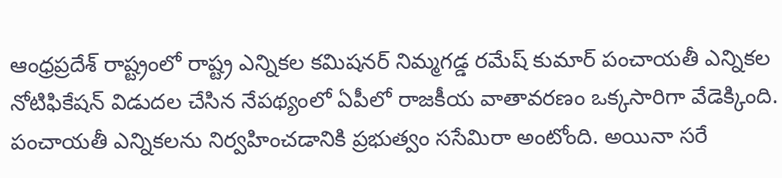ఆంధ్రప్రదేశ్ రాష్ట్రంలో రాష్ట్ర ఎన్నికల కమిషనర్ నిమ్మగడ్డ రమేష్ కుమార్ పంచాయతీ ఎన్నికల నోటిఫికేషన్ విడుదల చేసిన నేపథ్యంలో ఏపీలో రాజకీయ వాతావరణం ఒక్కసారిగా వేడెక్కింది. పంచాయతీ ఎన్నికలను నిర్వహించడానికి ప్రభుత్వం ససేమిరా అంటోంది. అయినా సరే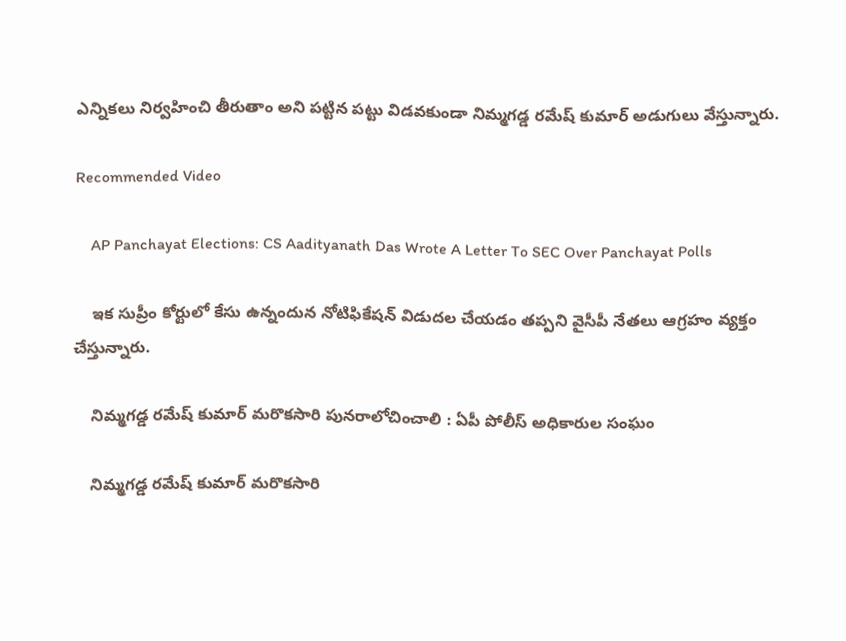ఎన్నికలు నిర్వహించి తీరుతాం అని పట్టిన పట్టు విడవకుండా నిమ్మగడ్డ రమేష్ కుమార్ అడుగులు వేస్తున్నారు.

Recommended Video

    AP Panchayat Elections: CS Aadityanath Das Wrote A Letter To SEC Over Panchayat Polls

    ఇక సుప్రీం కోర్టులో కేసు ఉన్నందున నోటిఫికేషన్ విడుదల చేయడం తప్పని వైసీపీ నేతలు ఆగ్రహం వ్యక్తం చేస్తున్నారు.

    నిమ్మగడ్డ రమేష్ కుమార్ మరొకసారి పునరాలోచించాలి : ఏపీ పోలీస్ అధికారుల సంఘం

    నిమ్మగడ్డ రమేష్ కుమార్ మరొకసారి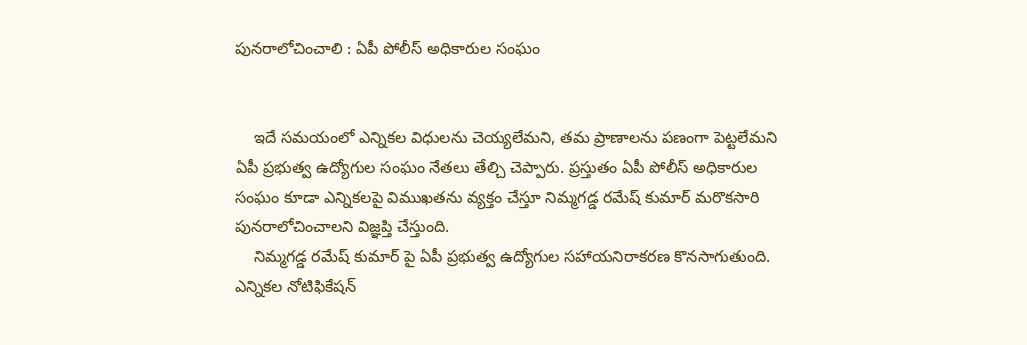పునరాలోచించాలి : ఏపీ పోలీస్ అధికారుల సంఘం


    ఇదే సమయంలో ఎన్నికల విధులను చెయ్యలేమని, తమ ప్రాణాలను పణంగా పెట్టలేమని ఏపీ ప్రభుత్వ ఉద్యోగుల సంఘం నేతలు తేల్చి చెప్పారు. ప్రస్తుతం ఏపీ పోలీస్ అధికారుల సంఘం కూడా ఎన్నికలపై విముఖతను వ్యక్తం చేస్తూ నిమ్మగడ్డ రమేష్ కుమార్ మరొకసారి పునరాలోచించాలని విజ్ఞప్తి చేస్తుంది.
    నిమ్మగడ్డ రమేష్ కుమార్ పై ఏపీ ప్రభుత్వ ఉద్యోగుల సహాయనిరాకరణ కొనసాగుతుంది. ఎన్నికల నోటిఫికేషన్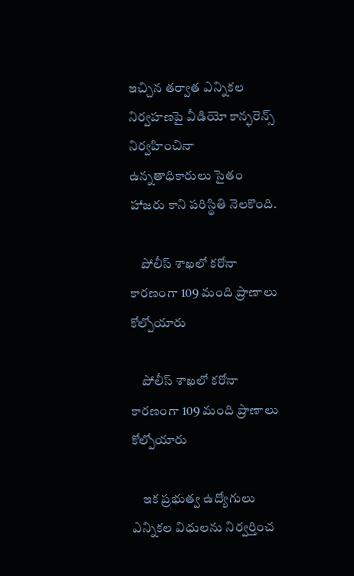ఇచ్చిన తర్వాత ఎన్నికల నిర్వహణపై వీడియో కాన్ఫరెన్స్ నిర్వహించినా ఉన్నతాధికారులు సైతం హాజరు కాని పరిస్థితి నెలకొంది.

    పోలీస్ శాఖలో కరోనా కారణంగా 109 మంది ప్రాణాలు కోల్పోయారు

    పోలీస్ శాఖలో కరోనా కారణంగా 109 మంది ప్రాణాలు కోల్పోయారు

    ఇక ప్రభుత్వ ఉద్యోగులు ఎన్నికల విధులను నిర్వర్తించ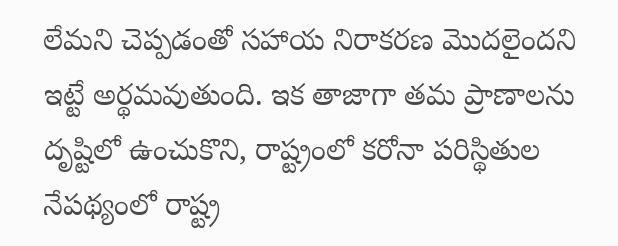లేమని చెప్పడంతో సహాయ నిరాకరణ మొదలైందని ఇట్టే అర్థమవుతుంది. ఇక తాజాగా తమ ప్రాణాలను దృష్టిలో ఉంచుకొని, రాష్ట్రంలో కరోనా పరిస్థితుల నేపథ్యంలో రాష్ట్ర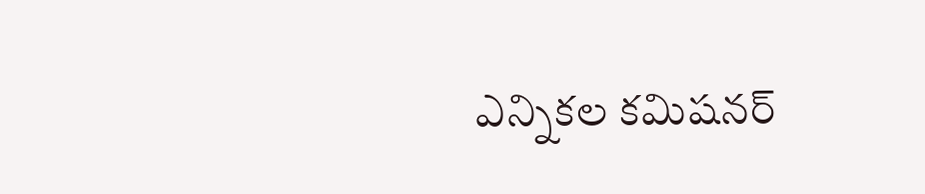ఎన్నికల కమిషనర్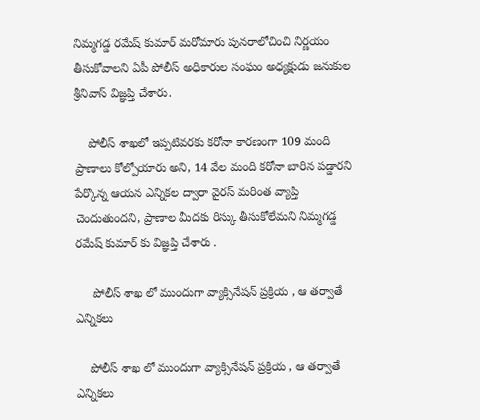నిమ్మగడ్డ రమేష్ కుమార్ మరోమారు పునరాలోచించి నిర్ణయం తీసుకోవాలని ఏపీ పోలీస్ అధికారుల సంఘం అధ్యక్షుడు జనుకుల శ్రీనివాస్ విజ్ఞప్తి చేశారు.

    పోలీస్ శాఖలో ఇప్పటివరకు కరోనా కారణంగా 109 మంది ప్రాణాలు కోల్పోయారు అని, 14 వేల మంది కరోనా బారిన పడ్డారని పేర్కొన్న ఆయన ఎన్నికల ద్వారా వైరస్ మరింత వ్యాప్తి చెందుతుందని, ప్రాణాల మీదకు రిస్కు తీసుకోలేమని నిమ్మగడ్డ రమేష్ కుమార్ కు విజ్ఞప్తి చేశారు .

     పోలీస్ శాఖ లో ముందుగా వ్యాక్సినేషన్ ప్రక్రియ , ఆ తర్వాతే ఎన్నికలు

    పోలీస్ శాఖ లో ముందుగా వ్యాక్సినేషన్ ప్రక్రియ , ఆ తర్వాతే ఎన్నికలు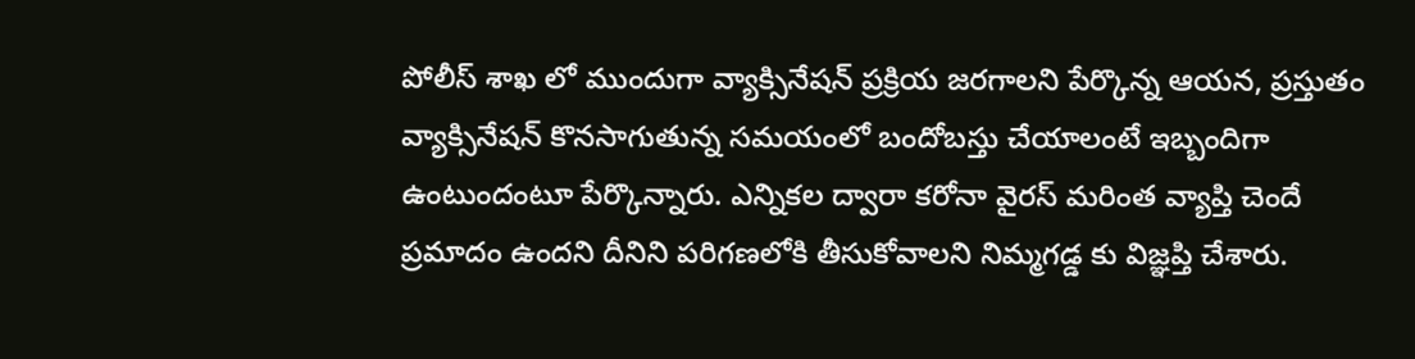పోలీస్ శాఖ లో ముందుగా వ్యాక్సినేషన్ ప్రక్రియ జరగాలని పేర్కొన్న ఆయన, ప్రస్తుతం వ్యాక్సినేషన్ కొనసాగుతున్న సమయంలో బందోబస్తు చేయాలంటే ఇబ్బందిగా ఉంటుందంటూ పేర్కొన్నారు. ఎన్నికల ద్వారా కరోనా వైరస్ మరింత వ్యాప్తి చెందే ప్రమాదం ఉందని దీనిని పరిగణలోకి తీసుకోవాలని నిమ్మగడ్డ కు విజ్ఞప్తి చేశారు.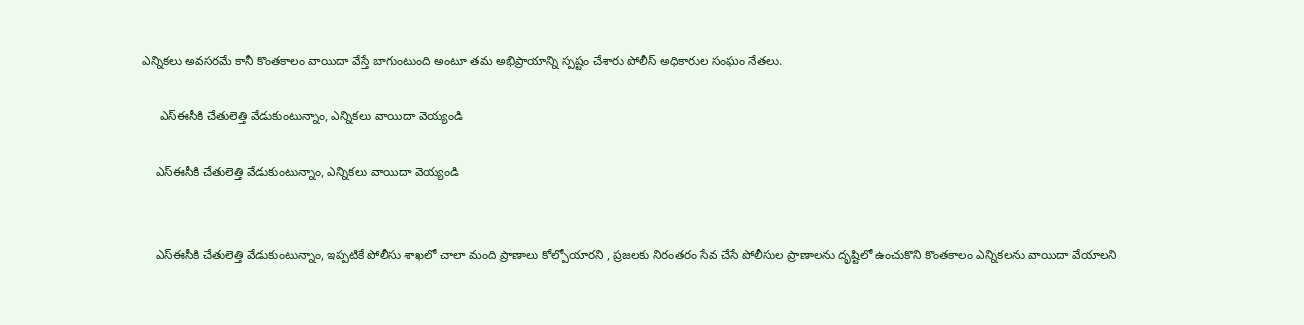ఎన్నికలు అవసరమే కానీ కొంతకాలం వాయిదా వేస్తే బాగుంటుంది అంటూ తమ అభిప్రాయాన్ని స్పష్టం చేశారు పోలీస్ అధికారుల సంఘం నేతలు.

     ఎస్ఈసీకి చేతులెత్తి వేడుకుంటున్నాం, ఎన్నికలు వాయిదా వెయ్యండి

    ఎస్ఈసీకి చేతులెత్తి వేడుకుంటున్నాం, ఎన్నికలు వాయిదా వెయ్యండి


    ఎస్ఈసీకి చేతులెత్తి వేడుకుంటున్నాం, ఇప్పటికే పోలీసు శాఖలో చాలా మంది ప్రాణాలు కోల్పోయారని , ప్రజలకు నిరంతరం సేవ చేసే పోలీసుల ప్రాణాలను దృష్టిలో ఉంచుకొని కొంతకాలం ఎన్నికలను వాయిదా వేయాలని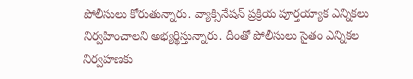పోలీసులు కోరుతున్నారు. వ్యాక్సినేషన్ ప్రక్రియ పూర్తయ్యాక ఎన్నికలు నిర్వహించాలని అభ్యర్థిస్తున్నారు. దీంతో పోలీసులు సైతం ఎన్నికల నిర్వహణకు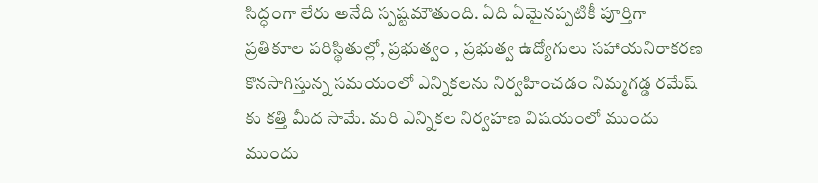సిద్ధంగా లేరు అనేది స్పష్టమౌతుంది. ఏది ఏమైనప్పటికీ పూర్తిగా ప్రతికూల పరిస్థితుల్లో, ప్రభుత్వం , ప్రభుత్వ ఉద్యోగులు సహాయనిరాకరణ కొనసాగిస్తున్న సమయంలో ఎన్నికలను నిర్వహించడం నిమ్మగడ్డ రమేష్ కు కత్తి మీద సామే. మరి ఎన్నికల నిర్వహణ విషయంలో ముందు ముందు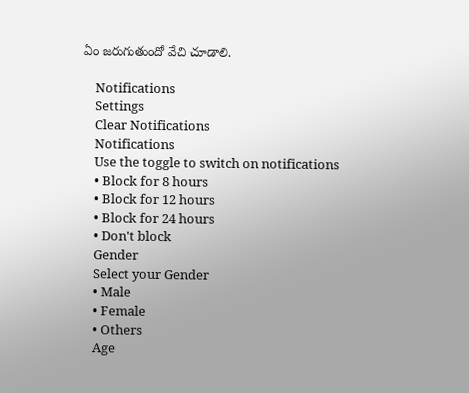ఏం జరుగుతుందో వేచి చూడాలి.

    Notifications
    Settings
    Clear Notifications
    Notifications
    Use the toggle to switch on notifications
    • Block for 8 hours
    • Block for 12 hours
    • Block for 24 hours
    • Don't block
    Gender
    Select your Gender
    • Male
    • Female
    • Others
    Age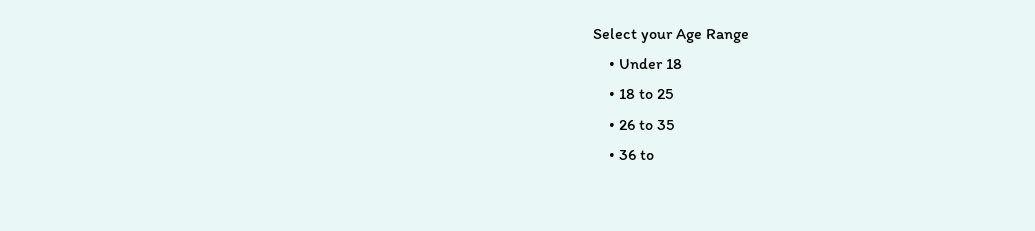Select your Age Range
    • Under 18
    • 18 to 25
    • 26 to 35
    • 36 to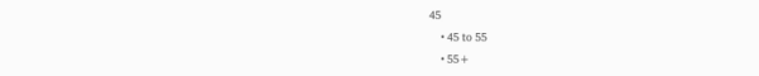45
    • 45 to 55
    • 55+